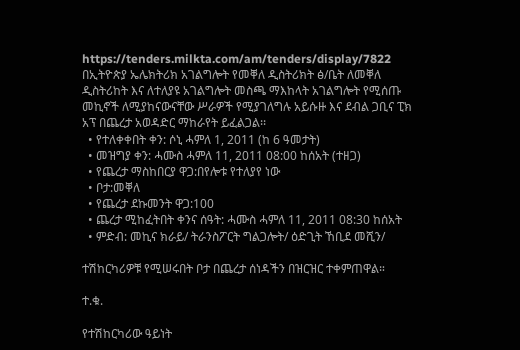https://tenders.milkta.com/am/tenders/display/7822
በኢትዮጵያ ኤሌክትሪክ አገልግሎት የመቐለ ዲስትሪክት ፅ/ቤት ለመቐለ ዲስትሪከት እና ለተለያዩ አገልግሎት መስጫ ማእከላት አገልግሎት የሚሰጡ መኪኖች ለሚያከናውናቸው ሥራዎች የሚያገለግሉ አይሱዙ እና ደብል ጋቢና ፒክ አፕ በጨረታ አወዳድር ማከራየት ይፈልጋል፡፡
  • የተለቀቀበት ቀን: ሶኒ ሓምለ 1, 2011 (ከ 6 ዓመታት)
  • መዝግያ ቀን: ሓሙስ ሓምለ 11, 2011 08:00 ከሰአት (ተዘጋ)
  • የጨረታ ማስከበርያ ዋጋ:በየሎቱ የተለያየ ነው
  • ቦታ:መቐለ
  • የጨረታ ደኩመንት ዋጋ:100
  • ጨረታ ሚከፈትበት ቀንና ሰዓት: ሓሙስ ሓምለ 11, 2011 08:30 ከሰአት
  • ምድብ: መኪና ክራይ/ ትራንስፖርት ግልጋሎት/ ዕድጊት ኸቢደ መሺን/

ተሽከርካሪዎቹ የሚሠሩበት ቦታ በጨረታ ሰነዳችን በዝርዝር ተቀምጠዋል።

ተ.ቁ.

የተሽከርካሪው ዓይነት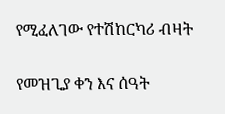የሚፈለገው የተሽከርካሪ ብዛት

የመዝጊያ ቀን እና ሰዓት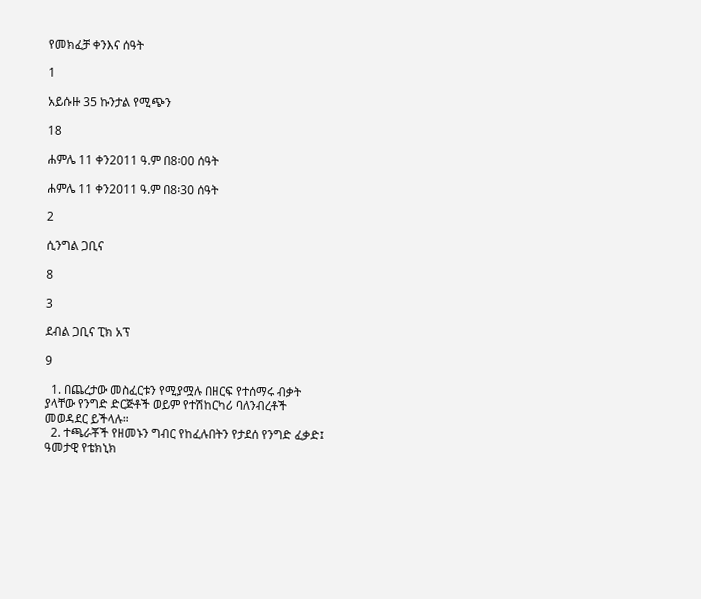የመክፈቻ ቀንእና ሰዓት

1

አይሱዙ 35 ኩንታል የሚጭን

18

ሐምሌ 11 ቀን2011 ዓ.ም በ8፡00 ሰዓት

ሐምሌ 11 ቀን2011 ዓ.ም በ8፡30 ሰዓት

2

ሲንግል ጋቢና

8

3

ደብል ጋቢና ፒክ አፕ

9

  1. በጨረታው መስፈርቱን የሚያሟሉ በዘርፍ የተሰማሩ ብቃት ያላቸው የንግድ ድርጅቶች ወይም የተሽከርካሪ ባለንብረቶች መወዳደር ይችላሉ።
  2. ተጫራቾች የዘመኑን ግብር የከፈሉበትን የታደሰ የንግድ ፈቃድ፤ ዓመታዊ የቴክኒክ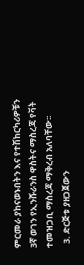ምርመራ ያከናወኑበትን እና የተሽከርካሪዎቹን 3ኛ ወገን የኢንሹራንስ ዋስትና ማስረጃ የቫት ተመዝጋቢ ማስረጃ ማቅረብ አለባቸው፡፡
  3. ድርጅቱ ያዘጋጀውን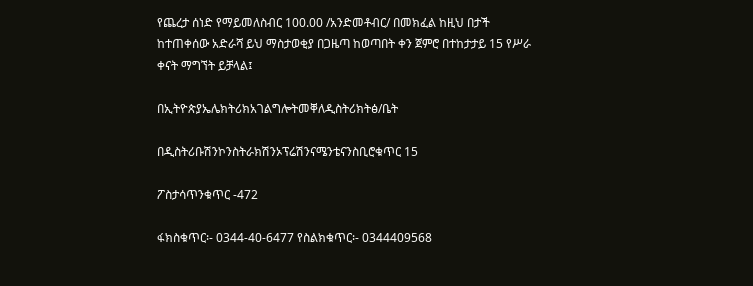የጨረታ ሰነድ የማይመለስብር 100.00 /አንድመቶብር/ በመክፈል ከዚህ በታች ከተጠቀሰው አድራሻ ይህ ማስታወቂያ በጋዜጣ ከወጣበት ቀን ጀምሮ በተከታታይ 15 የሥራ ቀናት ማግኘት ይቻላል፤

በኢትዮጵያኤሌክትሪክአገልግሎትመቐለዲስትሪክትፅ/ቤት

በዲስትሪቡሽንኮንስትራክሽንኦፕሬሽንናሜንቴናንስቢሮቁጥር 15

ፖስታሳጥንቁጥር -472

ፋክስቁጥር፡- 0344-40-6477 የስልክቁጥር፡- 0344409568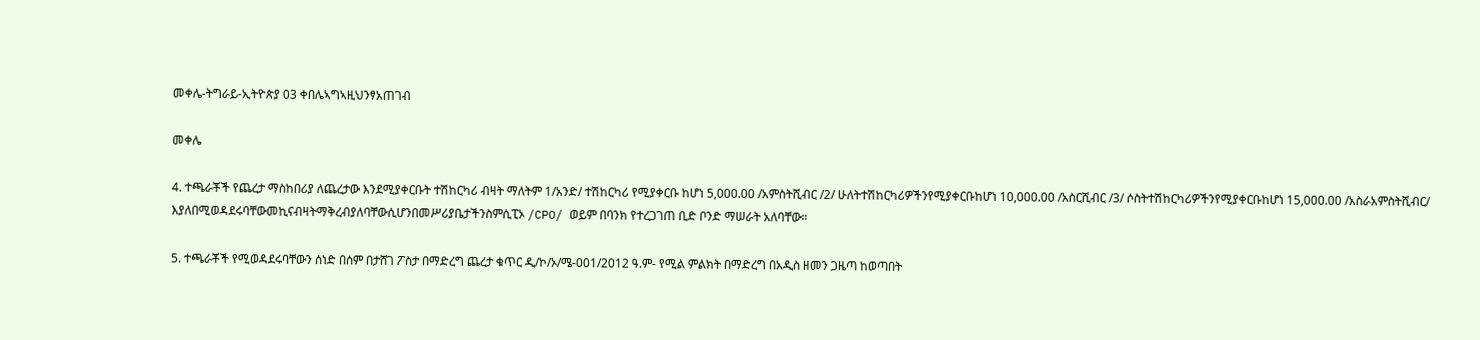መቀሌ-ትግራይ-ኢትዮጵያ 03 ቀበሌኣግኣዚህንፃአጠገብ

መቀሌ

4. ተጫራቾች የጨረታ ማስከበሪያ ለጨረታው እንደሚያቀርቡት ተሽከርካሪ ብዛት ማለትም 1/አንድ/ ተሽከርካሪ የሚያቀርቡ ከሆነ 5,000.00 /አምስትሺብር /2/ ሁለትተሽከርካሪዎችንየሚያቀርቡከሆነ 10,000.00 /አስርሺብር /3/ ሶስትተሽከርካሪዎችንየሚያቀርቡከሆነ 15,000.00 /አስራአምስትሺብር/ እያለበሚወዳደሩባቸውመኪናብዛትማቅረብያለባቸውሲሆንበመሥሪያቤታችንስምሲፒኦ /CPO/ ወይም በባንክ የተረጋገጠ ቢድ ቦንድ ማሠራት አለባቸው።

5. ተጫራቾች የሚወዳደሩባቸውን ሰነድ በሰም በታሸገ ፖስታ በማድረግ ጨረታ ቁጥር ዲ/ኮ/ኦ/ሜ-001/2012 ዓ.ም- የሚል ምልክት በማድረግ በአዲስ ዘመን ጋዜጣ ከወጣበት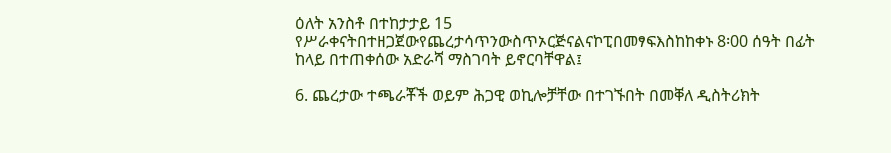ዕለት አንስቶ በተከታታይ 15 የሥራቀናትበተዘጋጀውየጨረታሳጥንውስጥኦርጅናልናኮፒበመፃፍእስከከቀኑ 8፡00 ሰዓት በፊት ከላይ በተጠቀሰው አድራሻ ማስገባት ይኖርባቸዋል፤

6. ጨረታው ተጫራቾች ወይም ሕጋዊ ወኪሎቻቸው በተገኙበት በመቐለ ዲስትሪክት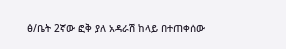ፅ/ቤት 2ኛው ፎቅ ያለ አዳራሽ ከላይ በተጠቀሰው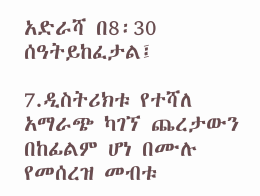አድራሻ በ8፡30 ሰዓትይከፈታል፤

7.ዲስትሪክቱ የተሻለ አማራጭ ካገኘ ጨረታውን በከፊልም ሆነ በሙሉ የመሰረዝ መብቱ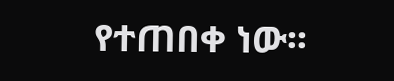የተጠበቀ ነው፡፡